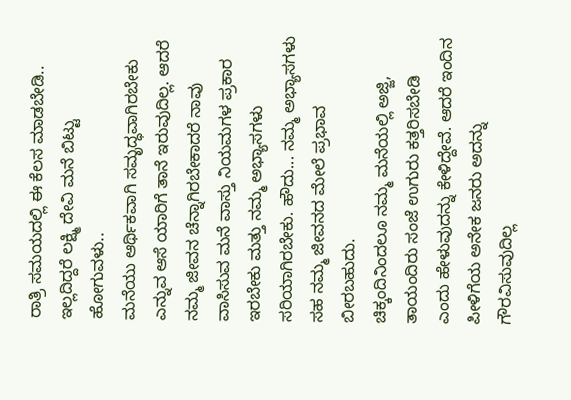ರಾತ್ರಿ ಸಮಯದಲ್ಲಿ ಈ ಕೆಲಸ ಮಾಡಬೇಡಿ.. ಇಲ್ಲದಿದ್ದರೆ ಲಕ್ಷ್ಮಿ ದೇವಿ ಮನೆ ಬಿಟ್ಟು ಹೋಗುವಳು..
ಮನೆಯು ಆರ್ಥಿಕವಾಗಿ ಸಮೃದ್ಧವಾಗಿರಬೇಕು ಎನ್ನುವ ಆಸೆ ಯಾರಿಗೆ ತಾನೆ ಇರುವುದಿಲ್ಲ. ಆದರೆ ನಮ್ಮ ಜೀವನ ಚೆನ್ನಾಗಿರಬೇಕಾದರೆ ನಾವು ವಾಸಿಸುವ ಮನೆ ವಾಸ್ತು ನಿಯಮಗಳ ಪ್ರಕಾರ ಇರಬೇಕು ಮತ್ತು ನಮ್ಮ ಅಭ್ಯಾಸಗಳು ಸರಿಯಾಗಿರಬೇಕು. ಹೌದು... ನಮ್ಮ ಅಭ್ಯಾಸಗಳು ಸಹ ನಮ್ಮ ಜೀವನದ ಮೇಲೆ ಪ್ರಭಾವ ಬೀರಬಹುದು.
ಚಿಕ್ಕಂದಿನಿಂದಲೂ ನಮ್ಮ ಮನೆಯಲ್ಲಿ ಅಜ್ಜಿ, ತಾಯಂದಿರು ಸಂಜೆ ಉಗುರು ಕತ್ತರಿಸಬೇಡಿ ಎಂದು ಹೇಳುವುದನ್ನು ಕೇಳಿದ್ದೇವೆ. ಆದರೆ ಇಂದಿನ ಪೀಳಿಗೆಯ ಅನೇಕ ಜನರು ಅದನ್ನು ಗೌರವಿಸುವುದಿಲ್ಲ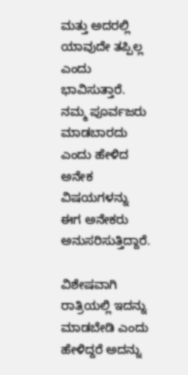ಮತ್ತು ಅದರಲ್ಲಿ ಯಾವುದೇ ತಪ್ಪಿಲ್ಲ ಎಂದು ಭಾವಿಸುತ್ತಾರೆ. ನಮ್ಮ ಪೂರ್ವಜರು ಮಾಡಬಾರದು ಎಂದು ಹೇಳಿದ ಅನೇಕ ವಿಷಯಗಳನ್ನು ಈಗ ಅನೇಕರು ಅನುಸರಿಸುತ್ತಿದ್ದಾರೆ.

ವಿಶೇಷವಾಗಿ ರಾತ್ರಿಯಲ್ಲಿ ಇದನ್ನು ಮಾಡಬೇಡಿ ಎಂದು ಹೇಳಿದ್ದರೆ ಅದನ್ನು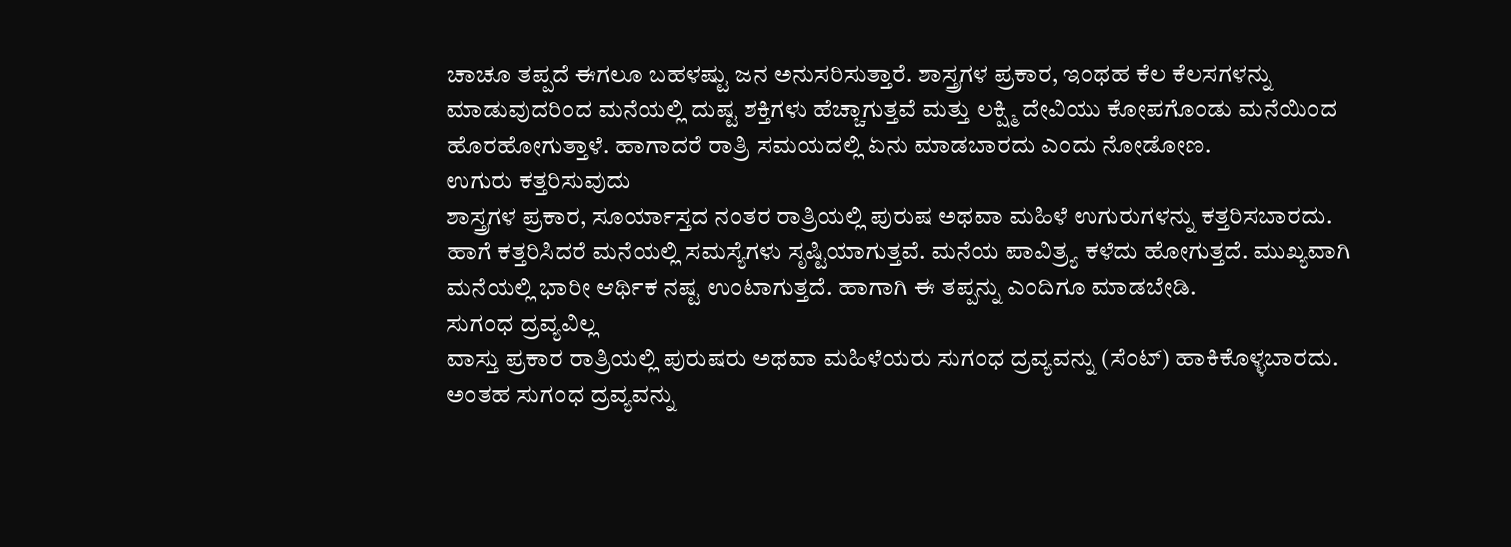ಚಾಚೂ ತಪ್ಪದೆ ಈಗಲೂ ಬಹಳಷ್ಟು ಜನ ಅನುಸರಿಸುತ್ತಾರೆ. ಶಾಸ್ತ್ರಗಳ ಪ್ರಕಾರ, ಇಂಥಹ ಕೆಲ ಕೆಲಸಗಳನ್ನು ಮಾಡುವುದರಿಂದ ಮನೆಯಲ್ಲಿ ದುಷ್ಟ ಶಕ್ತಿಗಳು ಹೆಚ್ಚಾಗುತ್ತವೆ ಮತ್ತು ಲಕ್ಷ್ಮಿ ದೇವಿಯು ಕೋಪಗೊಂಡು ಮನೆಯಿಂದ ಹೊರಹೋಗುತ್ತಾಳೆ. ಹಾಗಾದರೆ ರಾತ್ರಿ ಸಮಯದಲ್ಲಿ ಏನು ಮಾಡಬಾರದು ಎಂದು ನೋಡೋಣ.
ಉಗುರು ಕತ್ತರಿಸುವುದು
ಶಾಸ್ತ್ರಗಳ ಪ್ರಕಾರ, ಸೂರ್ಯಾಸ್ತದ ನಂತರ ರಾತ್ರಿಯಲ್ಲಿ ಪುರುಷ ಅಥವಾ ಮಹಿಳೆ ಉಗುರುಗಳನ್ನು ಕತ್ತರಿಸಬಾರದು. ಹಾಗೆ ಕತ್ತರಿಸಿದರೆ ಮನೆಯಲ್ಲಿ ಸಮಸ್ಯೆಗಳು ಸೃಷ್ಟಿಯಾಗುತ್ತವೆ. ಮನೆಯ ಪಾವಿತ್ರ್ಯ ಕಳೆದು ಹೋಗುತ್ತದೆ. ಮುಖ್ಯವಾಗಿ ಮನೆಯಲ್ಲಿ ಭಾರೀ ಆರ್ಥಿಕ ನಷ್ಟ ಉಂಟಾಗುತ್ತದೆ. ಹಾಗಾಗಿ ಈ ತಪ್ಪನ್ನು ಎಂದಿಗೂ ಮಾಡಬೇಡಿ.
ಸುಗಂಧ ದ್ರವ್ಯವಿಲ್ಲ
ವಾಸ್ತು ಪ್ರಕಾರ ರಾತ್ರಿಯಲ್ಲಿ ಪುರುಷರು ಅಥವಾ ಮಹಿಳೆಯರು ಸುಗಂಧ ದ್ರವ್ಯವನ್ನು (ಸೆಂಟ್) ಹಾಕಿಕೊಳ್ಳಬಾರದು. ಅಂತಹ ಸುಗಂಧ ದ್ರವ್ಯವನ್ನು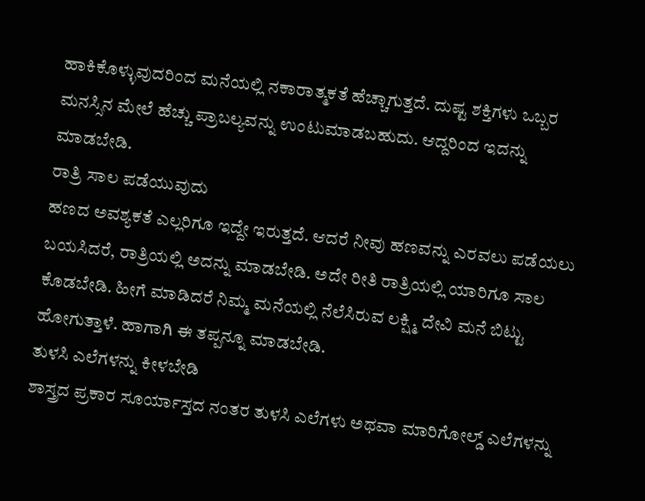ಹಾಕಿಕೊಳ್ಳುವುದರಿಂದ ಮನೆಯಲ್ಲಿ ನಕಾರಾತ್ಮಕತೆ ಹೆಚ್ಚಾಗುತ್ತದೆ. ದುಷ್ಟ ಶಕ್ತಿಗಳು ಒಬ್ಬರ ಮನಸ್ಸಿನ ಮೇಲೆ ಹೆಚ್ಚು ಪ್ರಾಬಲ್ಯವನ್ನು ಉಂಟುಮಾಡಬಹುದು. ಆದ್ದರಿಂದ ಇದನ್ನು ಮಾಡಬೇಡಿ.
ರಾತ್ರಿ ಸಾಲ ಪಡೆಯುವುದು
ಹಣದ ಅವಶ್ಯಕತೆ ಎಲ್ಲರಿಗೂ ಇದ್ದೇ ಇರುತ್ತದೆ. ಆದರೆ ನೀವು ಹಣವನ್ನು ಎರವಲು ಪಡೆಯಲು ಬಯಸಿದರೆ, ರಾತ್ರಿಯಲ್ಲಿ ಅದನ್ನು ಮಾಡಬೇಡಿ. ಅದೇ ರೀತಿ ರಾತ್ರಿಯಲ್ಲಿ ಯಾರಿಗೂ ಸಾಲ ಕೊಡಬೇಡಿ. ಹೀಗೆ ಮಾಡಿದರೆ ನಿಮ್ಮ ಮನೆಯಲ್ಲಿ ನೆಲೆಸಿರುವ ಲಕ್ಷ್ಮಿ ದೇವಿ ಮನೆ ಬಿಟ್ಟು ಹೋಗುತ್ತಾಳೆ. ಹಾಗಾಗಿ ಈ ತಪ್ಪನ್ನೂ ಮಾಡಬೇಡಿ.
ತುಳಸಿ ಎಲೆಗಳನ್ನು ಕೀಳಬೇಡಿ
ಶಾಸ್ತ್ರದ ಪ್ರಕಾರ ಸೂರ್ಯಾಸ್ತದ ನಂತರ ತುಳಸಿ ಎಲೆಗಳು ಅಥವಾ ಮಾರಿಗೋಲ್ಡ್ ಎಲೆಗಳನ್ನು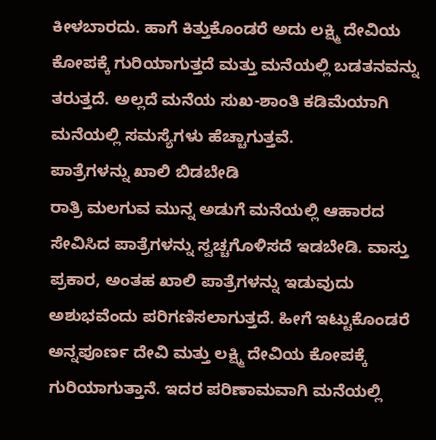ಕೀಳಬಾರದು. ಹಾಗೆ ಕಿತ್ತುಕೊಂಡರೆ ಅದು ಲಕ್ಷ್ಮಿ ದೇವಿಯ ಕೋಪಕ್ಕೆ ಗುರಿಯಾಗುತ್ತದೆ ಮತ್ತು ಮನೆಯಲ್ಲಿ ಬಡತನವನ್ನು ತರುತ್ತದೆ. ಅಲ್ಲದೆ ಮನೆಯ ಸುಖ-ಶಾಂತಿ ಕಡಿಮೆಯಾಗಿ ಮನೆಯಲ್ಲಿ ಸಮಸ್ಯೆಗಳು ಹೆಚ್ಚಾಗುತ್ತವೆ.
ಪಾತ್ರೆಗಳನ್ನು ಖಾಲಿ ಬಿಡಬೇಡಿ
ರಾತ್ರಿ ಮಲಗುವ ಮುನ್ನ ಅಡುಗೆ ಮನೆಯಲ್ಲಿ ಆಹಾರದ ಸೇವಿಸಿದ ಪಾತ್ರೆಗಳನ್ನು ಸ್ವಚ್ಚಗೊಳಿಸದೆ ಇಡಬೇಡಿ. ವಾಸ್ತು ಪ್ರಕಾರ, ಅಂತಹ ಖಾಲಿ ಪಾತ್ರೆಗಳನ್ನು ಇಡುವುದು ಅಶುಭವೆಂದು ಪರಿಗಣಿಸಲಾಗುತ್ತದೆ. ಹೀಗೆ ಇಟ್ಟುಕೊಂಡರೆ ಅನ್ನಪೂರ್ಣ ದೇವಿ ಮತ್ತು ಲಕ್ಷ್ಮಿ ದೇವಿಯ ಕೋಪಕ್ಕೆ ಗುರಿಯಾಗುತ್ತಾನೆ. ಇದರ ಪರಿಣಾಮವಾಗಿ ಮನೆಯಲ್ಲಿ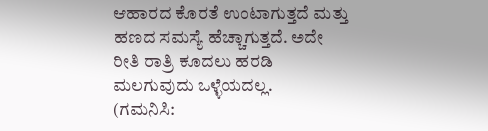ಆಹಾರದ ಕೊರತೆ ಉಂಟಾಗುತ್ತದೆ ಮತ್ತು ಹಣದ ಸಮಸ್ಯೆ ಹೆಚ್ಚಾಗುತ್ತದೆ. ಅದೇ ರೀತಿ ರಾತ್ರಿ ಕೂದಲು ಹರಡಿ ಮಲಗುವುದು ಒಳ್ಳೆಯದಲ್ಲ.
(ಗಮನಿಸಿ: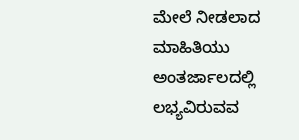ಮೇಲೆ ನೀಡಲಾದ ಮಾಹಿತಿಯು ಅಂತರ್ಜಾಲದಲ್ಲಿ ಲಭ್ಯವಿರುವವ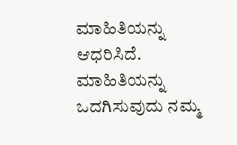ಮಾಹಿತಿಯನ್ನು ಆಧರಿಸಿದೆ. ಮಾಹಿತಿಯನ್ನು ಒದಗಿಸುವುದು ನಮ್ಮ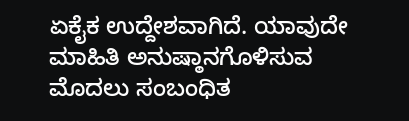ಏಕೈಕ ಉದ್ದೇಶವಾಗಿದೆ. ಯಾವುದೇ ಮಾಹಿತಿ ಅನುಷ್ಠಾನಗೊಳಿಸುವ ಮೊದಲು ಸಂಬಂಧಿತ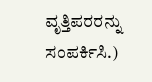ವೃತ್ತಿಪರರನ್ನು ಸಂಪರ್ಕಿಸಿ.)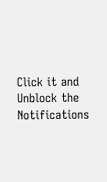Click it and Unblock the Notifications